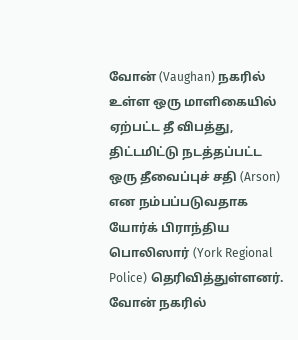வோன் (Vaughan) நகரில் உள்ள ஒரு மாளிகையில் ஏற்பட்ட தீ விபத்து, திட்டமிட்டு நடத்தப்பட்ட ஒரு தீவைப்புச் சதி (Arson) என நம்பப்படுவதாக யோர்க் பிராந்திய பொலிஸார் (York Regional Police) தெரிவித்துள்ளனர்.
வோன் நகரில்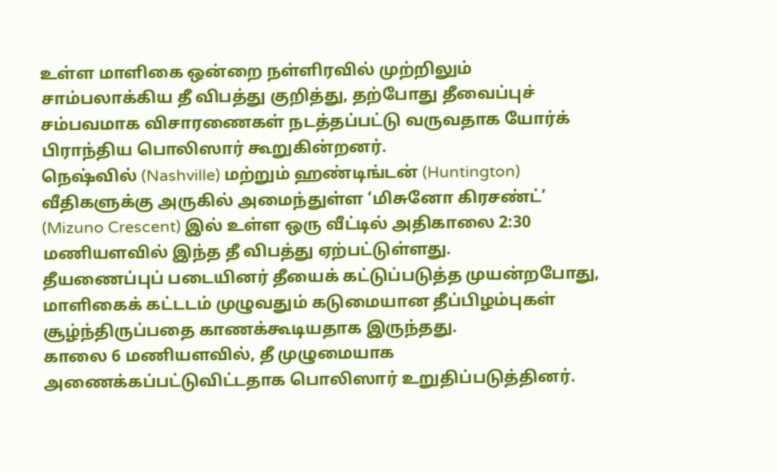உள்ள மாளிகை ஒன்றை நள்ளிரவில் முற்றிலும் சாம்பலாக்கிய தீ விபத்து குறித்து, தற்போது தீவைப்புச் சம்பவமாக விசாரணைகள் நடத்தப்பட்டு வருவதாக யோர்க் பிராந்திய பொலிஸார் கூறுகின்றனர்.
நெஷ்வில் (Nashville) மற்றும் ஹண்டிங்டன் (Huntington) வீதிகளுக்கு அருகில் அமைந்துள்ள ‘மிசுனோ கிரசண்ட்’ (Mizuno Crescent) இல் உள்ள ஒரு வீட்டில் அதிகாலை 2:30 மணியளவில் இந்த தீ விபத்து ஏற்பட்டுள்ளது.
தீயணைப்புப் படையினர் தீயைக் கட்டுப்படுத்த முயன்றபோது, மாளிகைக் கட்டடம் முழுவதும் கடுமையான தீப்பிழம்புகள் சூழ்ந்திருப்பதை காணக்கூடியதாக இருந்தது.
காலை 6 மணியளவில், தீ முழுமையாக அணைக்கப்பட்டுவிட்டதாக பொலிஸார் உறுதிப்படுத்தினர்.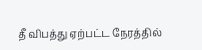தீ விபத்து ஏற்பட்ட நேரத்தில்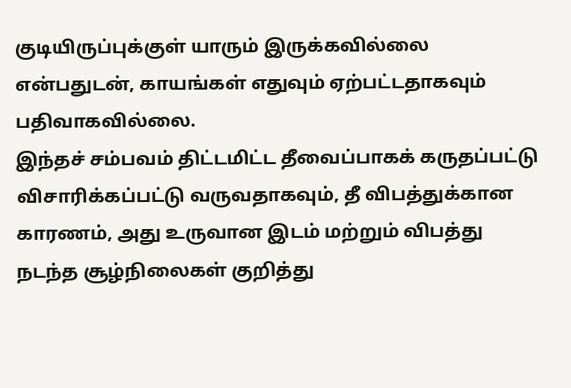குடியிருப்புக்குள் யாரும் இருக்கவில்லை என்பதுடன், காயங்கள் எதுவும் ஏற்பட்டதாகவும் பதிவாகவில்லை.
இந்தச் சம்பவம் திட்டமிட்ட தீவைப்பாகக் கருதப்பட்டு விசாரிக்கப்பட்டு வருவதாகவும், தீ விபத்துக்கான காரணம், அது உருவான இடம் மற்றும் விபத்து நடந்த சூழ்நிலைகள் குறித்து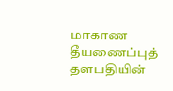மாகாண தீயணைப்புத் தளபதியின்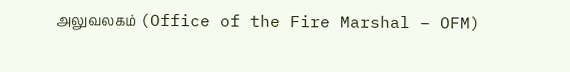அலுவலகம் (Office of the Fire Marshal – OFM)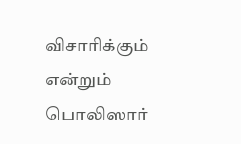விசாரிக்கும் என்றும் பொலிஸார்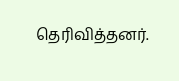தெரிவித்தனர்.